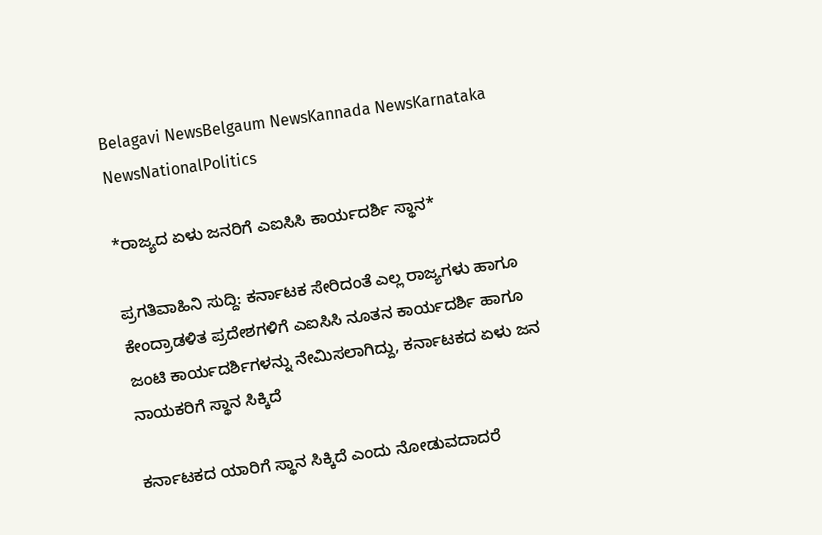Belagavi NewsBelgaum NewsKannada NewsKarnataka NewsNationalPolitics

*ರಾಜ್ಯದ ಏಳು ಜನರಿಗೆ ಎಐಸಿಸಿ ಕಾರ್ಯದರ್ಶಿ ಸ್ಥಾನ*

ಪ್ರಗತಿವಾಹಿನಿ ಸುದ್ದಿ: ಕರ್ನಾಟಕ ಸೇರಿದಂತೆ ಎಲ್ಲ ರಾಜ್ಯಗಳು ಹಾಗೂ ಕೇಂದ್ರಾಡಳಿತ ಪ್ರದೇಶಗಳಿಗೆ ಎಐಸಿಸಿ ನೂತನ ಕಾರ್ಯದರ್ಶಿ ಹಾಗೂ ಜಂಟಿ ಕಾರ್ಯದರ್ಶಿಗಳನ್ನು ನೇಮಿಸಲಾಗಿದ್ದು, ಕರ್ನಾಟಕದ ಏಳು ಜನ ನಾಯಕರಿಗೆ ಸ್ಥಾನ ಸಿಕ್ಕಿದೆ

ಕರ್ನಾಟಕದ ಯಾರಿಗೆ ಸ್ಥಾನ ಸಿಕ್ಕಿದೆ ಎಂದು ನೋಡುವದಾದರೆ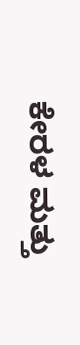ಕೇರಳ ಮತ್ತು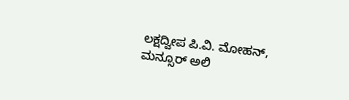ಲಕ್ಷದ್ವೀಪ ಪಿ.ವಿ. ಮೋಹನ್, ಮನ್ಸೂರ್ ಅಲಿ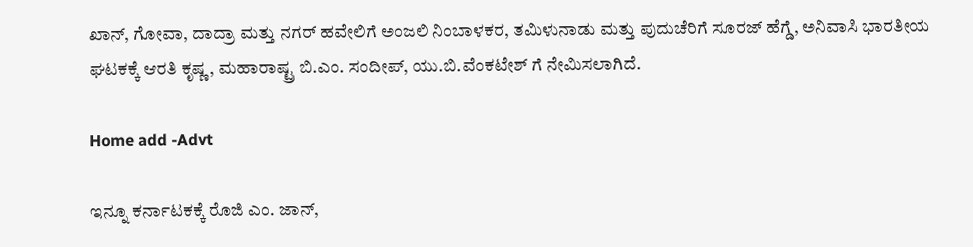ಖಾನ್, ಗೋವಾ, ದಾದ್ರಾ ಮತ್ತು ನಗರ್ ಹವೇಲಿಗೆ ಅಂಜಲಿ ನಿಂಬಾಳಕರ, ತಮಿಳುನಾಡು ಮತ್ತು ಪುದುಚೆರಿಗೆ ಸೂರಜ್ ಹೆಗ್ಡೆ, ಅನಿವಾಸಿ ಭಾರತೀಯ ಘಟಕಕ್ಕೆ ಆರತಿ ಕೃಷ್ಣ, ಮಹಾರಾಷ್ಟ್ರ ಬಿ.ಎಂ. ಸಂದೀಪ್, ಯು.ಬಿ.ವೆಂಕಟೇಶ್ ಗೆ ನೇಮಿಸಲಾಗಿದೆ.

Home add -Advt

ಇನ್ನೂ ಕರ್ನಾಟಕಕ್ಕೆ ರೊಜಿ ಎಂ. ಜಾನ್,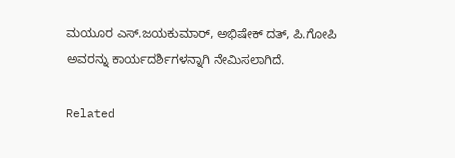ಮಯೂರ ಎಸ್‌.ಜಯಕುಮಾರ್, ಅಭಿಷೇಕ್ ದತ್, ಪಿ.ಗೋಪಿ ಅವರನ್ನು ಕಾರ್ಯದರ್ಶಿಗಳನ್ನಾಗಿ ನೇಮಿಸಲಾಗಿದೆ.

Related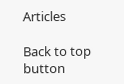Articles

Back to top button